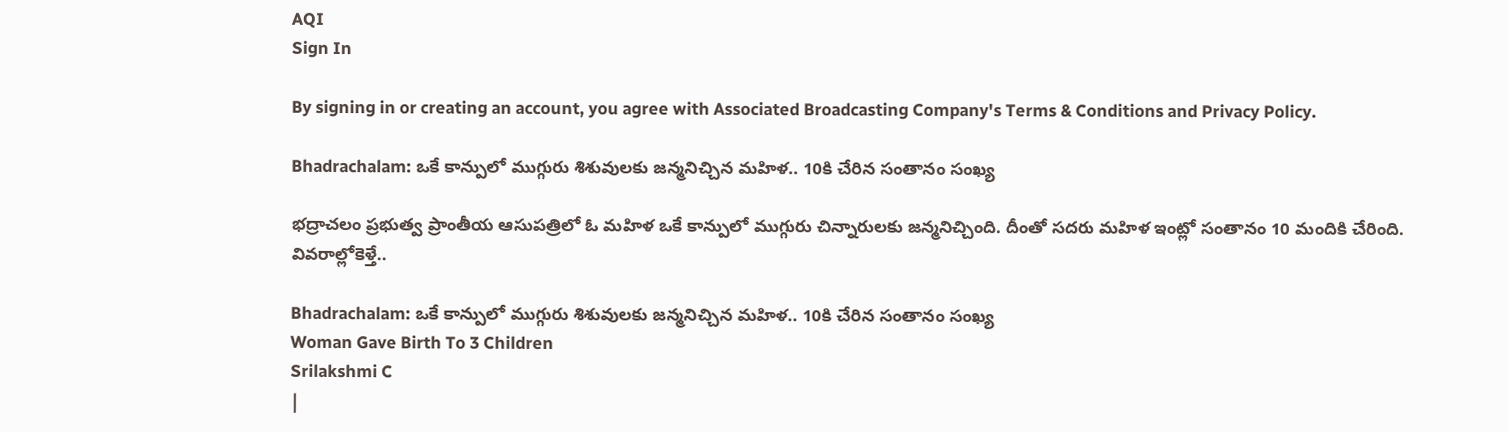AQI
Sign In

By signing in or creating an account, you agree with Associated Broadcasting Company's Terms & Conditions and Privacy Policy.

Bhadrachalam: ఒకే కాన్పులో ముగ్గురు శిశువులకు జన్మనిచ్చిన మహిళ.. 10కి చేరిన సంతానం సంఖ్య

భద్రాచలం ప్రభుత్వ ప్రాంతీయ ఆసుపత్రిలో ఓ మహిళ ఒకే కాన్పులో ముగ్గురు చిన్నారులకు జన్మనిచ్చింది. దీంతో సదరు మహిళ ఇంట్లో సంతానం 10 మందికి చేరింది. వివరాల్లోకెళ్తే..

Bhadrachalam: ఒకే కాన్పులో ముగ్గురు శిశువులకు జన్మనిచ్చిన మహిళ.. 10కి చేరిన సంతానం సంఖ్య
Woman Gave Birth To 3 Children
Srilakshmi C
|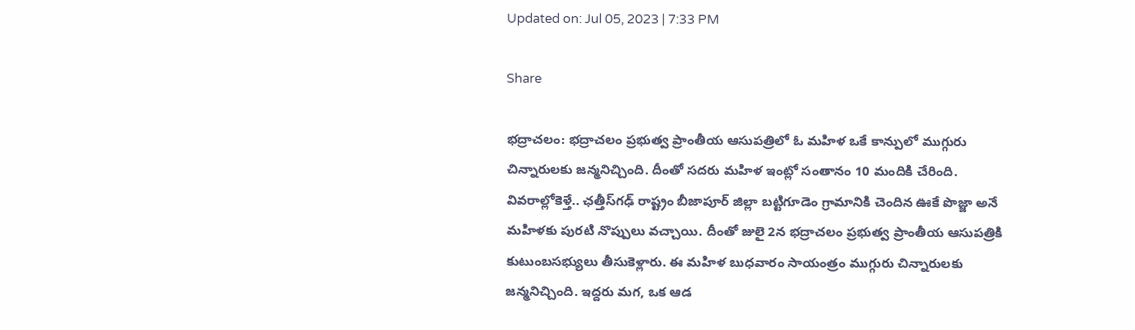Updated on: Jul 05, 2023 | 7:33 PM

Share

భద్రాచలం: భద్రాచలం ప్రభుత్వ ప్రాంతీయ ఆసుపత్రిలో ఓ మహిళ ఒకే కాన్పులో ముగ్గురు చిన్నారులకు జన్మనిచ్చింది. దీంతో సదరు మహిళ ఇంట్లో సంతానం 10 మందికి చేరింది. వివరాల్లోకెళ్తే.. ఛత్తీస్‌గఢ్ రాష్ట్రం బీజాపూర్‌ జిల్లా బట్టిగూడెం గ్రామానికి చెందిన ఊకే పొజ్జా అనే మహిళకు పురటి నొప్పులు వచ్చాయి. దీంతో జులై 2న భద్రాచలం ప్రభుత్వ ప్రాంతీయ ఆసుపత్రికి కుటుంబసభ్యులు తీసుకెళ్లారు. ఈ మహిళ బుధవారం సాయంత్రం ముగ్గురు చిన్నారులకు జన్మనిచ్చింది. ఇద్దరు మగ, ఒక ఆడ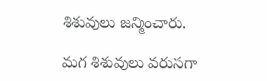శిశువులు జన్మించారు.

మగ శిశువులు వరుసగా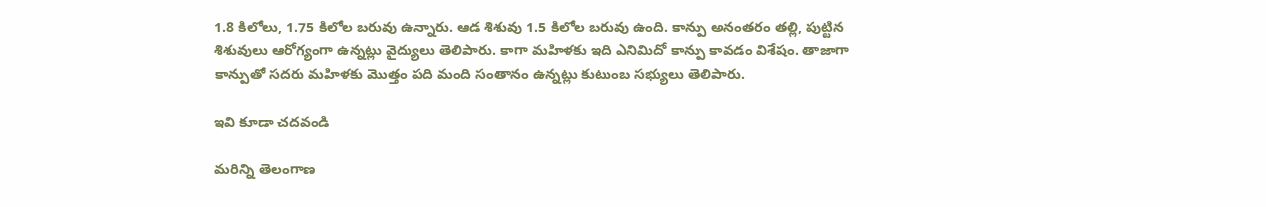1.8 కిలోలు, 1.75 కిలోల బరువు ఉన్నారు. ఆడ శిశువు 1.5 కిలోల బరువు ఉంది. కాన్పు అనంతరం తల్లి, పుట్టిన శిశువులు ఆరోగ్యంగా ఉన్నట్లు వైద్యులు తెలిపారు. కాగా మహిళకు ఇది ఎనిమిదో కాన్పు కావడం విశేషం. తాజాగా కాన్పుతో సదరు మహిళకు మొత్తం పది మంది సంతానం ఉన్నట్లు కుటుంబ సభ్యులు తెలిపారు.

ఇవి కూడా చదవండి

మరిన్ని తెలంగాణ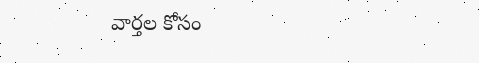వార్తల కోసం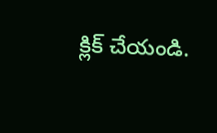క్లిక్‌ చేయండి.